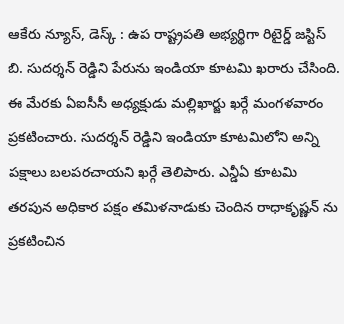ఆకేరు న్యూస్, డెస్క్ : ఉప రాష్ట్రపతి అభ్యర్థిగా రిటైర్డ్ జస్టిస్ బి. సుదర్శన్ రెడ్డిని పేరును ఇండియా కూటమి ఖరారు చేసింది. ఈ మేరకు ఏఐసీసీ అధ్యక్షుడు మల్లిఖార్జు ఖర్గే మంగళవారం ప్రకటించారు. సుదర్శన్ రెడ్డిని ఇండియా కూటమిలోని అన్ని పక్షాలు బలపరచాయని ఖర్గే తెలిపారు. ఎన్డీఏ కూటమి తరపున అధికార పక్షం తమిళనాడుకు చెందిన రాధాకృష్ణన్ ను ప్రకటించిన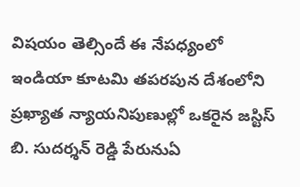విషయం తెల్సిందే ఈ నేపధ్యంలో ఇండియా కూటమి తపరపున దేశంలోని ప్రఖ్యాత న్యాయనిపుణుల్లో ఒకరైన జస్టిస్ బి. సుదర్శన్ రెడ్డి పేరునుఏ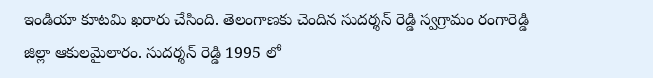ఇండియా కూటమి ఖరారు చేసింది. తెలంగాణకు చెందిన సుదర్శన్ రెడ్డి స్వగ్రామం రంగారెడ్డి జిల్లా ఆకులమైలారం. సుదర్శన్ రెడ్డి 1995 లో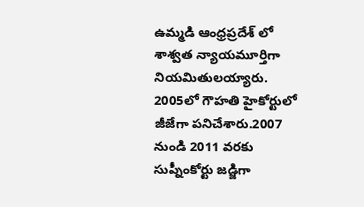ఉమ్మడి ఆంధ్రప్రదేశ్ లో శాశ్వత న్యాయమూర్తిగా నియమితులయ్యారు. 2005లో గౌహతి హైకోర్టులో జీజేగా పనిచేశారు.2007 నుండి 2011 వరకు సుప్నీంకోర్టు జడ్జిగా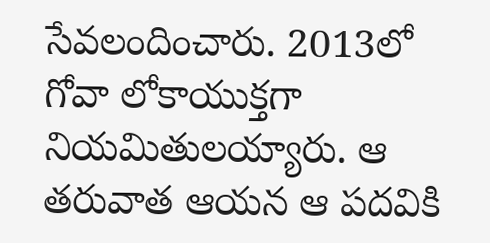సేవలందించారు. 2013లో గోవా లోకాయుక్తగా నియమితులయ్యారు. ఆ తరువాత ఆయన ఆ పదవికి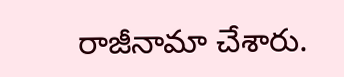రాజీనామా చేశారు.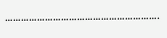………………………………………………….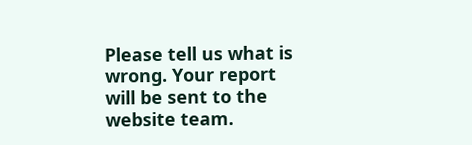Please tell us what is wrong. Your report will be sent to the website team.